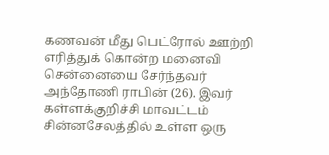கணவன் மீது பெட்ரோல் ஊற்றி எரித்துக் கொன்ற மனைவி
சென்னையை சேர்ந்தவர் அந்தோணி ராபின் (26). இவர் கள்ளக்குறிச்சி மாவட்டம் சின்னசேலத்தில் உள்ள ஒரு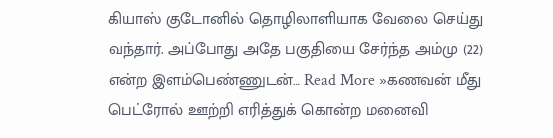கியாஸ் குடோனில் தொழிலாளியாக வேலை செய்து வந்தார். அப்போது அதே பகுதியை சேர்ந்த அம்மு (22) என்ற இளம்பெண்ணுடன்… Read More »கணவன் மீது பெட்ரோல் ஊற்றி எரித்துக் கொன்ற மனைவி